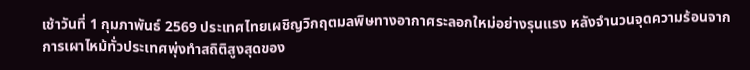เช้าวันที่ 1 กุมภาพันธ์ 2569 ประเทศไทยเผชิญวิกฤตมลพิษทางอากาศระลอกใหม่อย่างรุนแรง หลังจำนวนจุดความร้อนจากการเผาไหม้ทั่วประเทศพุ่งทำสถิติสูงสุดของ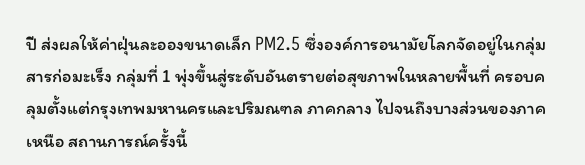ปี ส่งผลให้ค่าฝุ่นละอองขนาดเล็ก PM2.5 ซึ่งองค์การอนามัยโลกจัดอยู่ในกลุ่มสารก่อมะเร็ง กลุ่มที่ 1 พุ่งขึ้นสู่ระดับอันตรายต่อสุขภาพในหลายพื้นที่ ครอบคลุมตั้งแต่กรุงเทพมหานครและปริมณฑล ภาคกลาง ไปจนถึงบางส่วนของภาคเหนือ สถานการณ์ครั้งนี้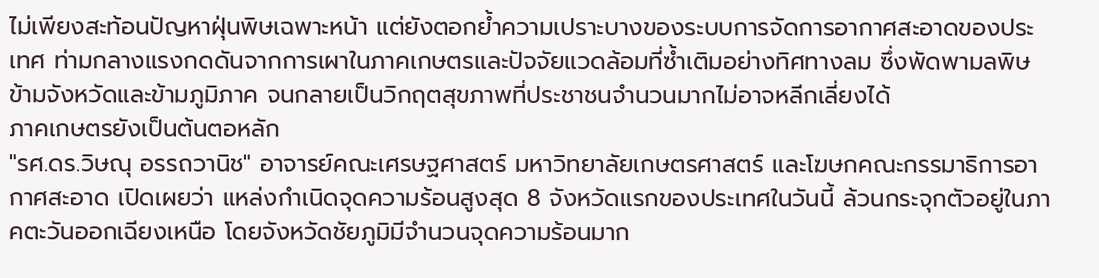ไม่เพียงสะท้อนปัญหาฝุ่นพิษเฉพาะหน้า แต่ยังตอกย้ำความเปราะบางของระบบการจัดการอากาศสะอาดของประเทศ ท่ามกลางแรงกดดันจากการเผาในภาคเกษตรและปัจจัยแวดล้อมที่ซ้ำเติมอย่างทิศทางลม ซึ่งพัดพามลพิษข้ามจังหวัดและข้ามภูมิภาค จนกลายเป็นวิกฤตสุขภาพที่ประชาชนจำนวนมากไม่อาจหลีกเลี่ยงได้
ภาคเกษตรยังเป็นต้นตอหลัก
"รศ.ดร.วิษณุ อรรถวานิช" อาจารย์คณะเศรษฐศาสตร์ มหาวิทยาลัยเกษตรศาสตร์ และโฆษกคณะกรรมาธิการอากาศสะอาด เปิดเผยว่า แหล่งกำเนิดจุดความร้อนสูงสุด 8 จังหวัดแรกของประเทศในวันนี้ ล้วนกระจุกตัวอยู่ในภาคตะวันออกเฉียงเหนือ โดยจังหวัดชัยภูมิมีจำนวนจุดความร้อนมาก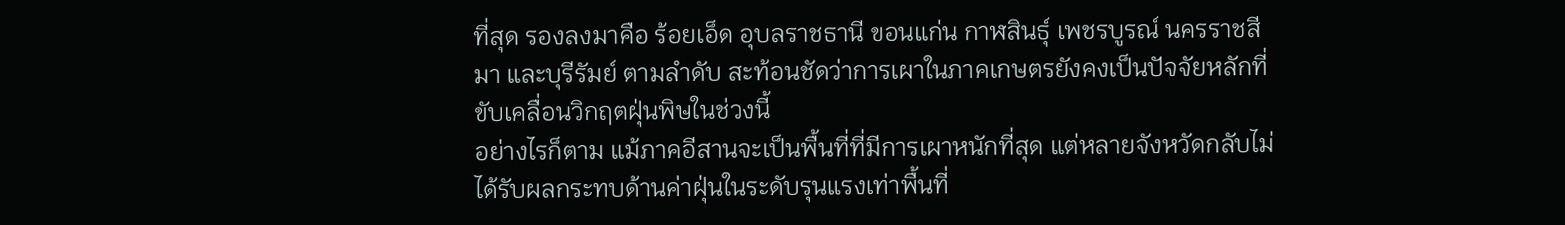ที่สุด รองลงมาคือ ร้อยเอ็ด อุบลราชธานี ขอนแก่น กาฬสินธุ์ เพชรบูรณ์ นครราชสีมา และบุรีรัมย์ ตามลำดับ สะท้อนชัดว่าการเผาในภาคเกษตรยังคงเป็นปัจจัยหลักที่ขับเคลื่อนวิกฤตฝุ่นพิษในช่วงนี้
อย่างไรก็ตาม แม้ภาคอีสานจะเป็นพื้นที่ที่มีการเผาหนักที่สุด แต่หลายจังหวัดกลับไม่ได้รับผลกระทบด้านค่าฝุ่นในระดับรุนแรงเท่าพื้นที่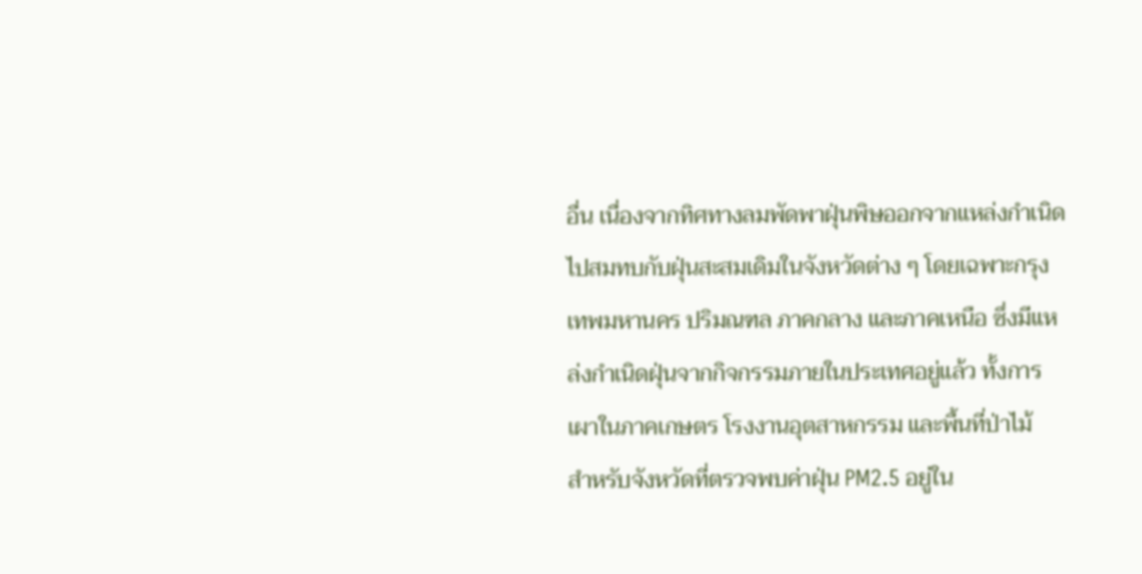อื่น เนื่องจากทิศทางลมพัดพาฝุ่นพิษออกจากแหล่งกำเนิด ไปสมทบกับฝุ่นสะสมเดิมในจังหวัดต่าง ๆ โดยเฉพาะกรุงเทพมหานคร ปริมณฑล ภาคกลาง และภาคเหนือ ซึ่งมีแหล่งกำเนิดฝุ่นจากกิจกรรมภายในประเทศอยู่แล้ว ทั้งการเผาในภาคเกษตร โรงงานอุตสาหกรรม และพื้นที่ป่าไม้
สำหรับจังหวัดที่ตรวจพบค่าฝุ่น PM2.5 อยู่ใน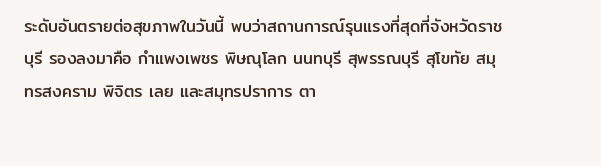ระดับอันตรายต่อสุขภาพในวันนี้ พบว่าสถานการณ์รุนแรงที่สุดที่จังหวัดราชบุรี รองลงมาคือ กำแพงเพชร พิษณุโลก นนทบุรี สุพรรณบุรี สุโขทัย สมุทรสงคราม พิจิตร เลย และสมุทรปราการ ตา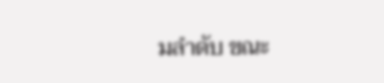มลำดับ ขณะ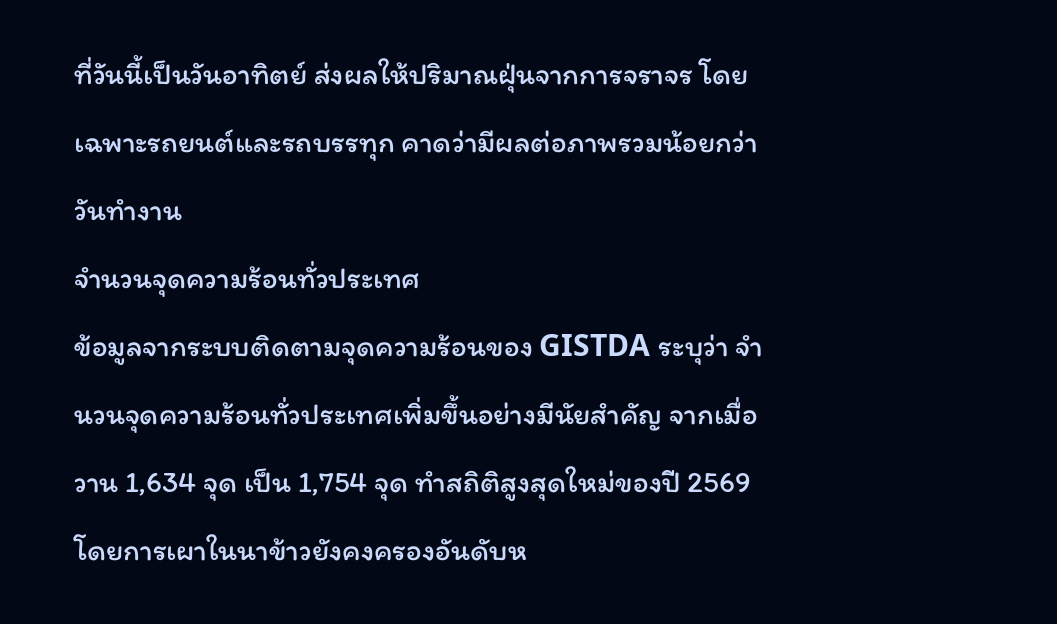ที่วันนี้เป็นวันอาทิตย์ ส่งผลให้ปริมาณฝุ่นจากการจราจร โดยเฉพาะรถยนต์และรถบรรทุก คาดว่ามีผลต่อภาพรวมน้อยกว่าวันทำงาน
จำนวนจุดความร้อนทั่วประเทศ
ข้อมูลจากระบบติดตามจุดความร้อนของ GISTDA ระบุว่า จำนวนจุดความร้อนทั่วประเทศเพิ่มขึ้นอย่างมีนัยสำคัญ จากเมื่อวาน 1,634 จุด เป็น 1,754 จุด ทำสถิติสูงสุดใหม่ของปี 2569
โดยการเผาในนาข้าวยังคงครองอันดับห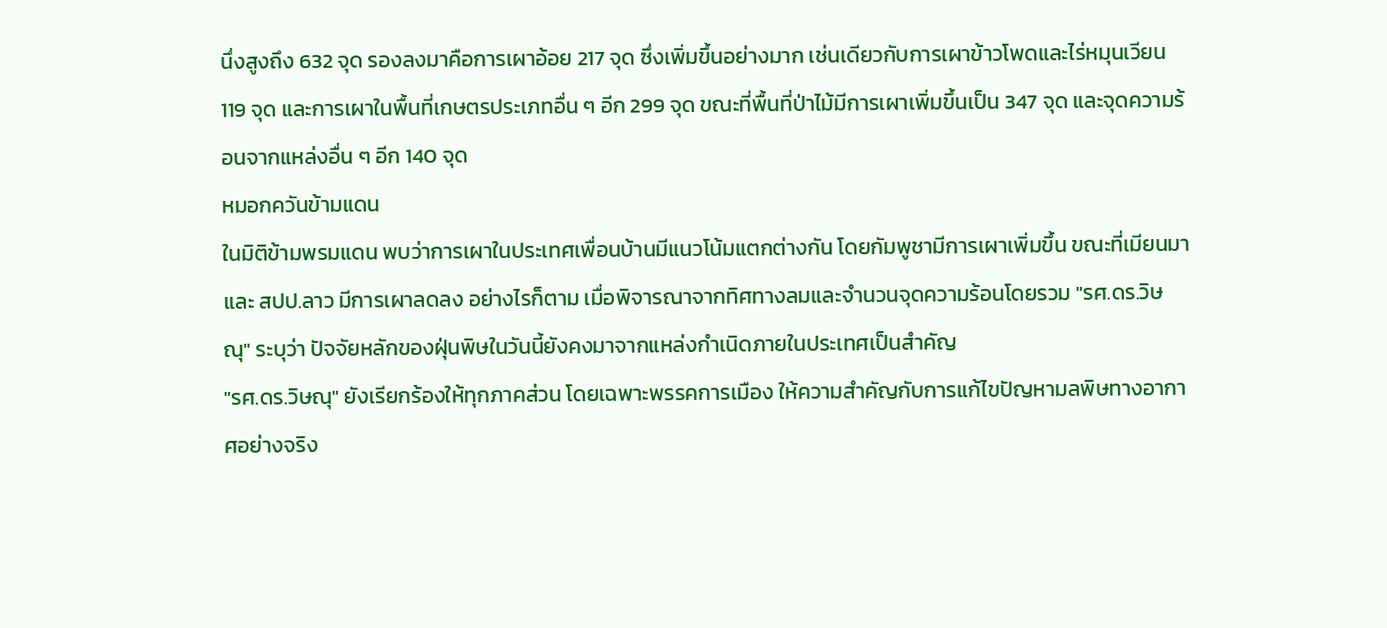นึ่งสูงถึง 632 จุด รองลงมาคือการเผาอ้อย 217 จุด ซึ่งเพิ่มขึ้นอย่างมาก เช่นเดียวกับการเผาข้าวโพดและไร่หมุนเวียน 119 จุด และการเผาในพื้นที่เกษตรประเภทอื่น ๆ อีก 299 จุด ขณะที่พื้นที่ป่าไม้มีการเผาเพิ่มขึ้นเป็น 347 จุด และจุดความร้อนจากแหล่งอื่น ๆ อีก 140 จุด
หมอกควันข้ามแดน
ในมิติข้ามพรมแดน พบว่าการเผาในประเทศเพื่อนบ้านมีแนวโน้มแตกต่างกัน โดยกัมพูชามีการเผาเพิ่มขึ้น ขณะที่เมียนมาและ สปป.ลาว มีการเผาลดลง อย่างไรก็ตาม เมื่อพิจารณาจากทิศทางลมและจำนวนจุดความร้อนโดยรวม "รศ.ดร.วิษณุ" ระบุว่า ปัจจัยหลักของฝุ่นพิษในวันนี้ยังคงมาจากแหล่งกำเนิดภายในประเทศเป็นสำคัญ
"รศ.ดร.วิษณุ" ยังเรียกร้องให้ทุกภาคส่วน โดยเฉพาะพรรคการเมือง ให้ความสำคัญกับการแก้ไขปัญหามลพิษทางอากาศอย่างจริง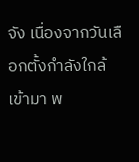จัง เนื่องจากวันเลือกตั้งกำลังใกล้เข้ามา พ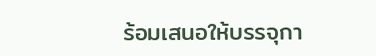ร้อมเสนอให้บรรจุกา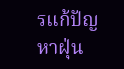รแก้ปัญหาฝุ่น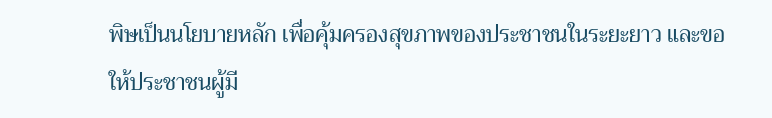พิษเป็นนโยบายหลัก เพื่อคุ้มครองสุขภาพของประชาชนในระยะยาว และขอให้ประชาชนผู้มี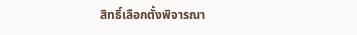สิทธิ์เลือกตั้งพิจารณา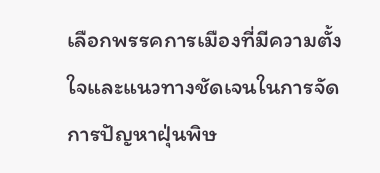เลือกพรรคการเมืองที่มีความตั้งใจและแนวทางชัดเจนในการจัดการปัญหาฝุ่นพิษ